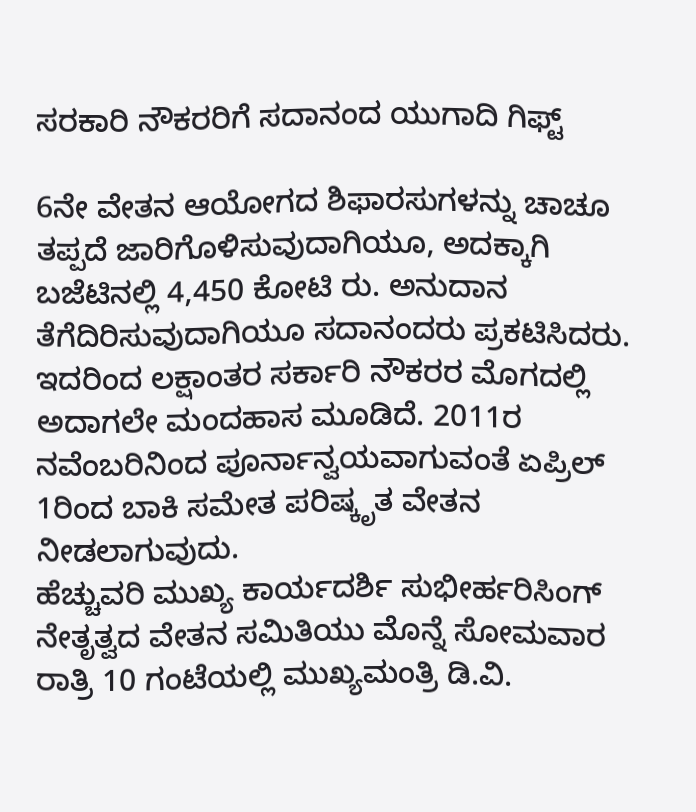ಸರಕಾರಿ ನೌಕರರಿಗೆ ಸದಾನಂದ ಯುಗಾದಿ ಗಿಫ್ಟ್

6ನೇ ವೇತನ ಆಯೋಗದ ಶಿಫಾರಸುಗಳನ್ನು ಚಾಚೂ ತಪ್ಪದೆ ಜಾರಿಗೊಳಿಸುವುದಾಗಿಯೂ, ಅದಕ್ಕಾಗಿ ಬಜೆಟಿನಲ್ಲಿ 4,450 ಕೋಟಿ ರು. ಅನುದಾನ ತೆಗೆದಿರಿಸುವುದಾಗಿಯೂ ಸದಾನಂದರು ಪ್ರಕಟಿಸಿದರು. ಇದರಿಂದ ಲಕ್ಷಾಂತರ ಸರ್ಕಾರಿ ನೌಕರರ ಮೊಗದಲ್ಲಿ ಅದಾಗಲೇ ಮಂದಹಾಸ ಮೂಡಿದೆ. 2011ರ ನವೆಂಬರಿನಿಂದ ಪೂರ್ನಾನ್ವಯವಾಗುವಂತೆ ಏಪ್ರಿಲ್ 1ರಿಂದ ಬಾಕಿ ಸಮೇತ ಪರಿಷ್ಕೃತ ವೇತನ ನೀಡಲಾಗುವುದು.
ಹೆಚ್ಚುವರಿ ಮುಖ್ಯ ಕಾರ್ಯದರ್ಶಿ ಸುಭೀರ್ಹರಿಸಿಂಗ್ ನೇತೃತ್ವದ ವೇತನ ಸಮಿತಿಯು ಮೊನ್ನೆ ಸೋಮವಾರ ರಾತ್ರಿ 10 ಗಂಟೆಯಲ್ಲಿ ಮುಖ್ಯಮಂತ್ರಿ ಡಿ.ವಿ.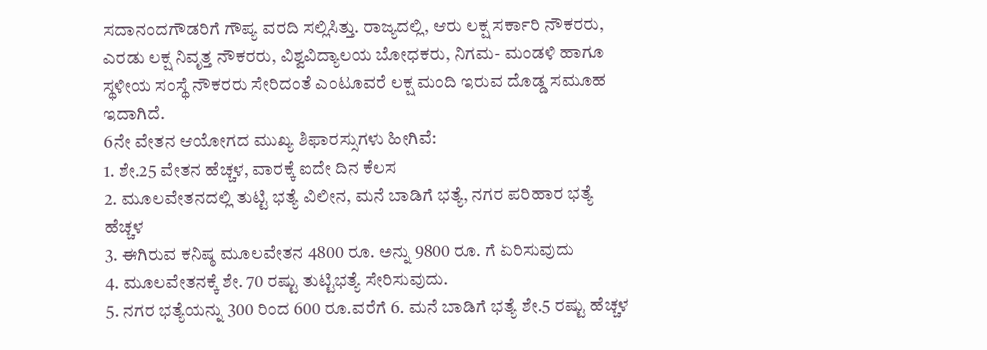ಸದಾನಂದಗೌಡರಿಗೆ ಗೌಪ್ಯ ವರದಿ ಸಲ್ಲಿಸಿತ್ತು. ರಾಜ್ಯದಲ್ಲಿ, ಆರು ಲಕ್ಷ ಸರ್ಕಾರಿ ನೌಕರರು, ಎರಡು ಲಕ್ಷ ನಿವೃತ್ತ ನೌಕರರು, ವಿಶ್ವವಿದ್ಯಾಲಯ ಬೋಧಕರು, ನಿಗಮ- ಮಂಡಳಿ ಹಾಗೂ ಸ್ಥಳೀಯ ಸಂಸ್ಥೆ ನೌಕರರು ಸೇರಿದಂತೆ ಎಂಟೂವರೆ ಲಕ್ಷ ಮಂದಿ ಇರುವ ದೊಡ್ಡ ಸಮೂಹ ಇದಾಗಿದೆ.
6ನೇ ವೇತನ ಆಯೋಗದ ಮುಖ್ಯ ಶಿಫಾರಸ್ಸುಗಳು ಹೀಗಿವೆ:
1. ಶೇ.25 ವೇತನ ಹೆಚ್ಚಳ, ವಾರಕ್ಕೆ ಐದೇ ದಿನ ಕೆಲಸ
2. ಮೂಲವೇತನದಲ್ಲಿ ತುಟ್ಟಿ ಭತ್ಯೆ ವಿಲೀನ, ಮನೆ ಬಾಡಿಗೆ ಭತ್ಯೆ, ನಗರ ಪರಿಹಾರ ಭತ್ಯೆ ಹೆಚ್ಚಳ
3. ಈಗಿರುವ ಕನಿಷ್ಠ ಮೂಲವೇತನ 4800 ರೂ. ಅನ್ನು 9800 ರೂ. ಗೆ ಏರಿಸುವುದು
4. ಮೂಲವೇತನಕ್ಕೆ ಶೇ. 70 ರಷ್ಟು ತುಟ್ಟಿಭತ್ಯೆ ಸೇರಿಸುವುದು.
5. ನಗರ ಭತ್ಯೆಯನ್ನು 300 ರಿಂದ 600 ರೂ.ವರೆಗೆ 6. ಮನೆ ಬಾಡಿಗೆ ಭತ್ಯೆ ಶೇ.5 ರಷ್ಟು ಹೆಚ್ಚಳ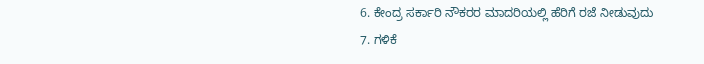6. ಕೇಂದ್ರ ಸರ್ಕಾರಿ ನೌಕರರ ಮಾದರಿಯಲ್ಲಿ ಹೆರಿಗೆ ರಜೆ ನೀಡುವುದು
7. ಗಳಿಕೆ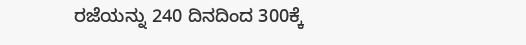ರಜೆಯನ್ನು 240 ದಿನದಿಂದ 300ಕ್ಕೆ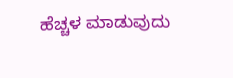ಹೆಚ್ಚಳ ಮಾಡುವುದು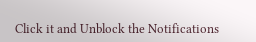Click it and Unblock the Notifications